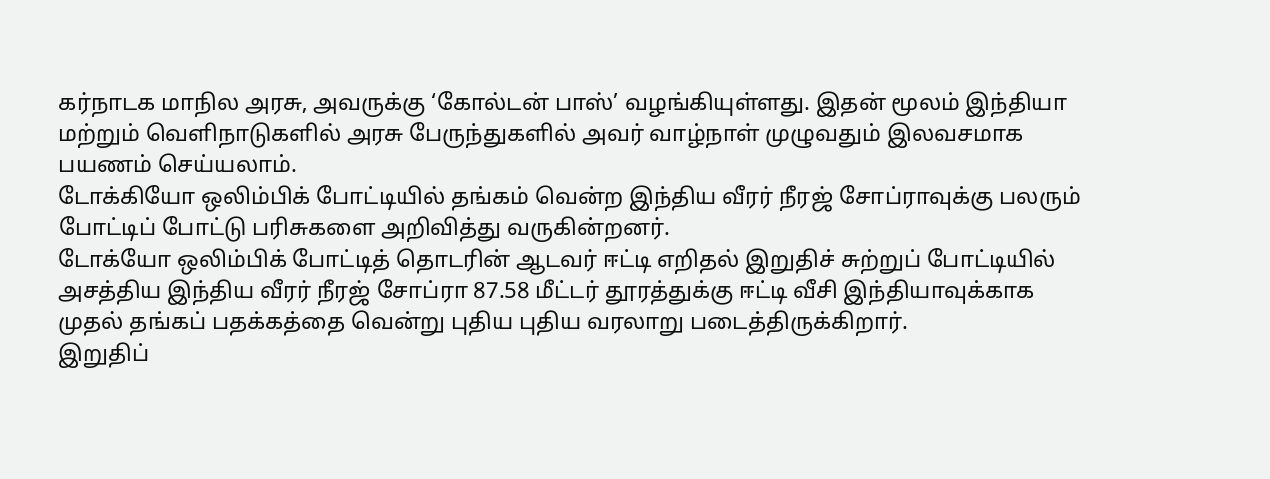கர்நாடக மாநில அரசு, அவருக்கு ‘கோல்டன் பாஸ்’ வழங்கியுள்ளது. இதன் மூலம் இந்தியா மற்றும் வெளிநாடுகளில் அரசு பேருந்துகளில் அவர் வாழ்நாள் முழுவதும் இலவசமாக பயணம் செய்யலாம்.
டோக்கியோ ஒலிம்பிக் போட்டியில் தங்கம் வென்ற இந்திய வீரர் நீரஜ் சோப்ராவுக்கு பலரும் போட்டிப் போட்டு பரிசுகளை அறிவித்து வருகின்றனர்.
டோக்யோ ஒலிம்பிக் போட்டித் தொடரின் ஆடவர் ஈட்டி எறிதல் இறுதிச் சுற்றுப் போட்டியில் அசத்திய இந்திய வீரர் நீரஜ் சோப்ரா 87.58 மீட்டர் தூரத்துக்கு ஈட்டி வீசி இந்தியாவுக்காக முதல் தங்கப் பதக்கத்தை வென்று புதிய புதிய வரலாறு படைத்திருக்கிறார்.
இறுதிப்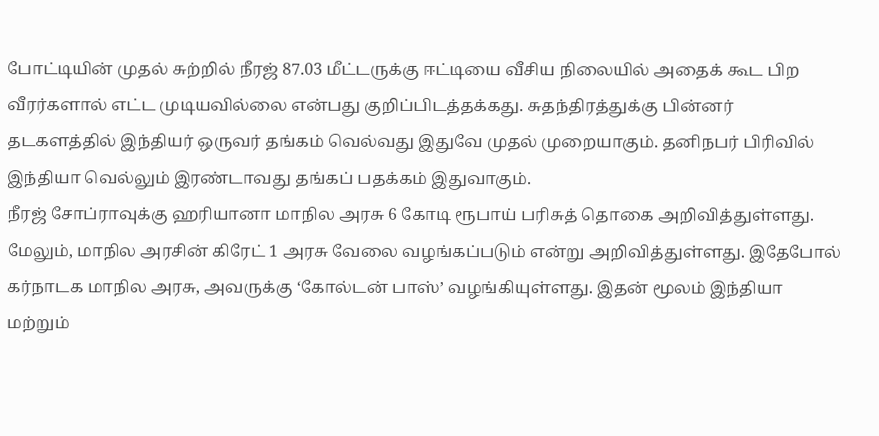போட்டியின் முதல் சுற்றில் நீரஜ் 87.03 மீட்டருக்கு ஈட்டியை வீசிய நிலையில் அதைக் கூட பிற வீரர்களால் எட்ட முடியவில்லை என்பது குறிப்பிடத்தக்கது. சுதந்திரத்துக்கு பின்னர் தடகளத்தில் இந்தியர் ஒருவர் தங்கம் வெல்வது இதுவே முதல் முறையாகும். தனிநபர் பிரிவில் இந்தியா வெல்லும் இரண்டாவது தங்கப் பதக்கம் இதுவாகும்.
நீரஜ் சோப்ராவுக்கு ஹரியானா மாநில அரசு 6 கோடி ரூபாய் பரிசுத் தொகை அறிவித்துள்ளது. மேலும், மாநில அரசின் கிரேட் 1 அரசு வேலை வழங்கப்படும் என்று அறிவித்துள்ளது. இதேபோல் கர்நாடக மாநில அரசு, அவருக்கு ‘கோல்டன் பாஸ்’ வழங்கியுள்ளது. இதன் மூலம் இந்தியா மற்றும்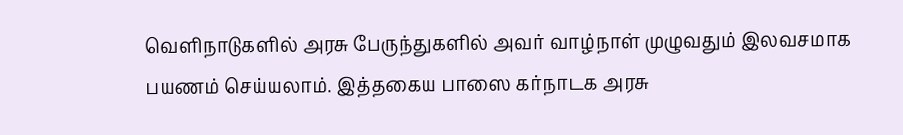வெளிநாடுகளில் அரசு பேருந்துகளில் அவர் வாழ்நாள் முழுவதும் இலவசமாக பயணம் செய்யலாம். இத்தகைய பாஸை கர்நாடக அரசு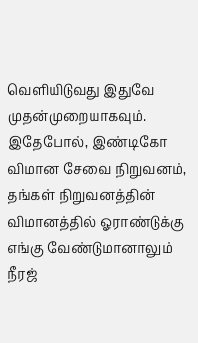வெளியிடுவது இதுவே முதன்முறையாகவும்.
இதேபோல், இண்டிகோ விமான சேவை நிறுவனம், தங்கள் நிறுவனத்தின் விமானத்தில் ஓராண்டுக்கு எங்கு வேண்டுமானாலும் நீரஜ்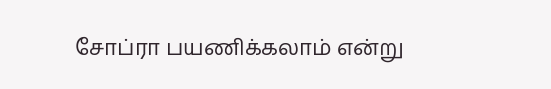சோப்ரா பயணிக்கலாம் என்று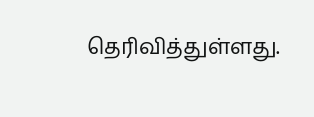தெரிவித்துள்ளது.